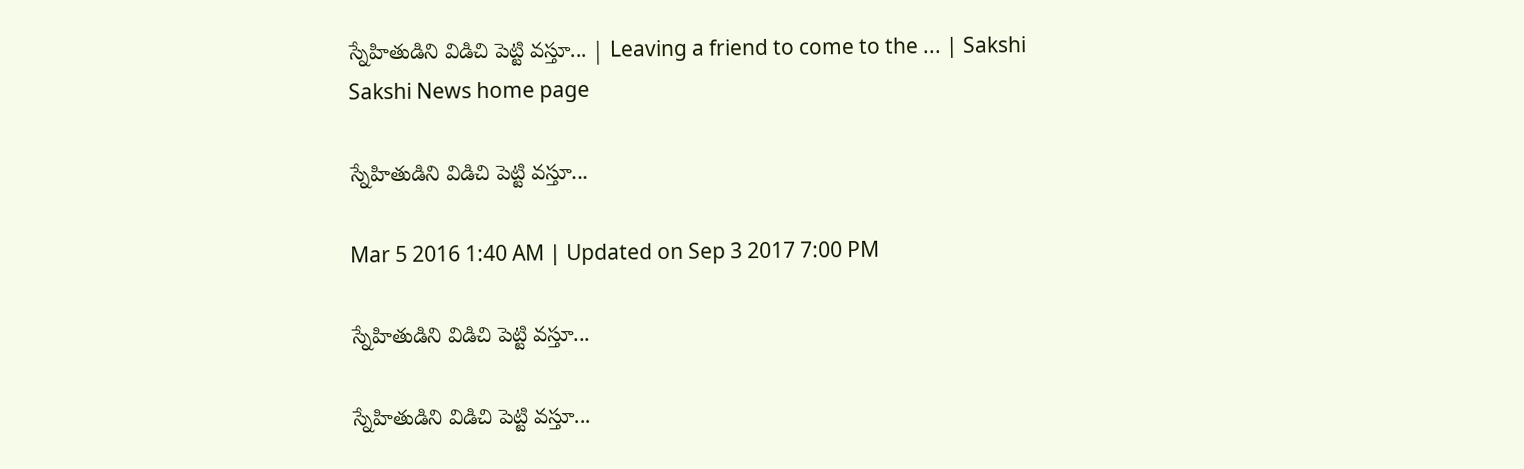స్నేహితుడిని విడిచి పెట్టి వస్తూ... | Leaving a friend to come to the ... | Sakshi
Sakshi News home page

స్నేహితుడిని విడిచి పెట్టి వస్తూ...

Mar 5 2016 1:40 AM | Updated on Sep 3 2017 7:00 PM

స్నేహితుడిని విడిచి పెట్టి వస్తూ...

స్నేహితుడిని విడిచి పెట్టి వస్తూ...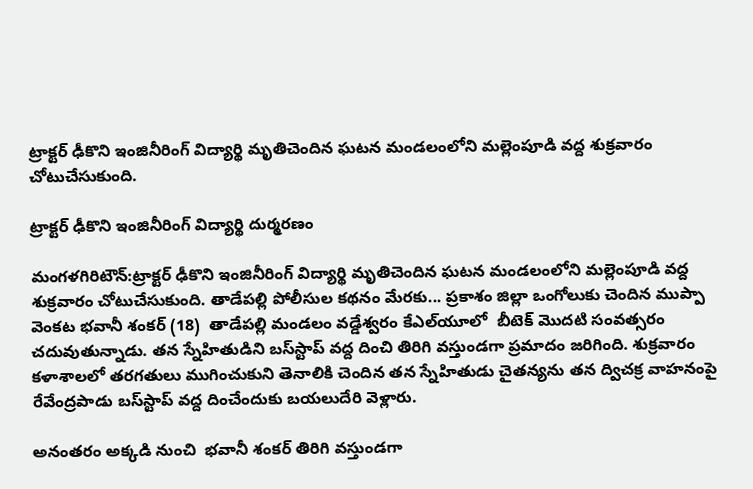ట్రాక్టర్ ఢీకొని ఇంజినీరింగ్ విద్యార్థి మృతిచెందిన ఘటన మండలంలోని మల్లెంపూడి వద్ద శుక్రవారం చోటుచేసుకుంది.

ట్రాక్టర్ ఢీకొని ఇంజినీరింగ్ విద్యార్థి దుర్మరణం

మంగళగిరిటౌన్:ట్రాక్టర్ ఢీకొని ఇంజినీరింగ్ విద్యార్థి మృతిచెందిన ఘటన మండలంలోని మల్లెంపూడి వద్ద శుక్రవారం చోటుచేసుకుంది. తాడేపల్లి పోలీసుల కథనం మేరకు... ప్రకాశం జిల్లా ఒంగోలుకు చెందిన ముప్పా వెంకట భవానీ శంకర్ (18)  తాడేపల్లి మండలం వడ్డేశ్వరం కేఎల్‌యూలో  బీటెక్ మొదటి సంవత్సరం చదువుతున్నాడు. తన స్నేహితుడిని బస్‌స్టాప్ వద్ద దించి తిరిగి వస్తుండగా ప్రమాదం జరిగింది. శుక్రవారం కళాశాలలో తరగతులు ముగించుకుని తెనాలికి చెందిన తన స్నేహితుడు చైతన్యను తన ద్విచక్ర వాహనంపై రేవేంద్రపాడు బస్‌స్టాప్ వద్ద దించేందుకు బయలుదేరి వెళ్లారు.

అనంతరం అక్కడి నుంచి  భవానీ శంకర్ తిరిగి వస్తుండగా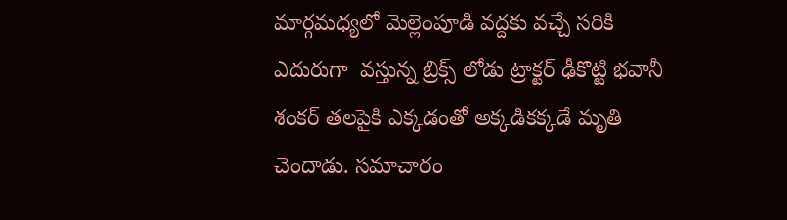మార్గమధ్యలో మెల్లెంపూడి వద్దకు వచ్చే సరికి ఎదురుగా  వస్తున్న బ్రిక్స్ లోడు ట్రాక్టర్ ఢీకొట్టి భవానీ శంకర్ తలపైకి ఎక్కడంతో అక్కడికక్కడే మృతి చెందాడు. సమాచారం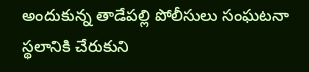అందుకున్న తాడేపల్లి పోలీసులు సంఘటనా స్థలానికి చేరుకుని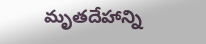మృతదేహాన్ని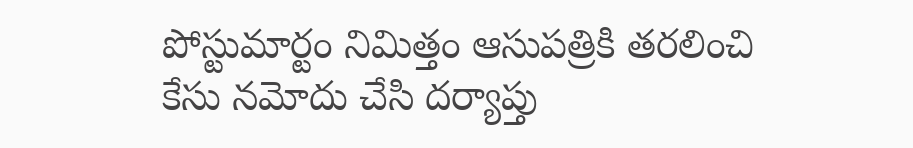పోస్టుమార్టం నిమిత్తం ఆసుపత్రికి తరలించి కేసు నమోదు చేసి దర్యాప్తు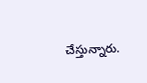చేస్తున్నారు.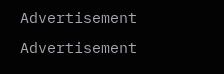Advertisement
Advertisement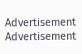Advertisement
Advertisement